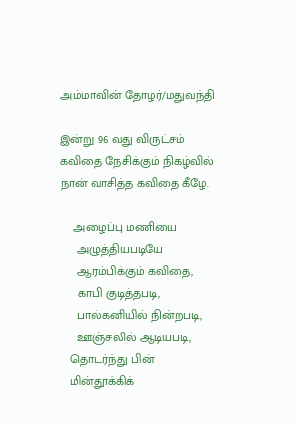அம்மாவின் தோழர்/மதுவந்தி

இன்று 96 வது விருட்சம் கவிதை நேசிக்கும் நிகழ்வில் நான் வாசித்த கவிதை கீழே.

    அழைப்பு மணியை
     அழுத்தியபடியே
     ஆரம்பிக்கும் கவிதை,
     காபி குடித்தபடி,
     பால்கனியில் நின்றபடி,
     ஊஞ்சலில் ஆடியபடி,
   தொடர்ந்து பின்
   மின்தூக்கிக்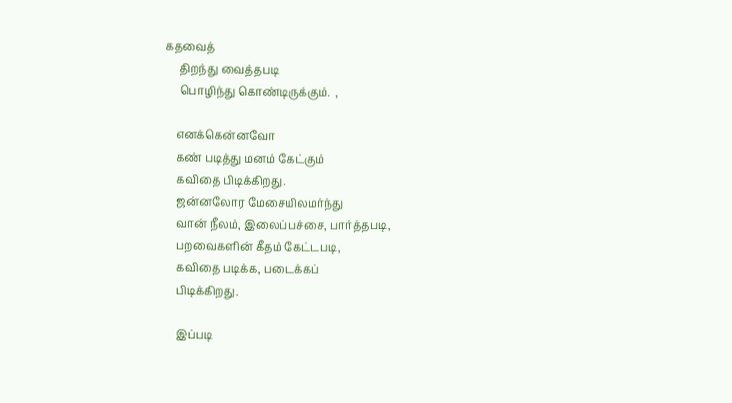கதவைத்
     திறந்து வைத்தபடி
     பொழிந்து கொண்டிருக்கும்.  ,

    எனக்கென்னவோ
    கண் படித்து மனம் கேட்கும்
    கவிதை பிடிக்கிறது.
    ஜன்னலோர மேசையிலமர்ந்து
    வான் நீலம், இலைப்பச்சை, பார்த்தபடி,
    பறவைகளின் கீதம் கேட்டபடி,
    கவிதை படிக்க, படைக்கப்
    பிடிக்கிறது.

    இப்படி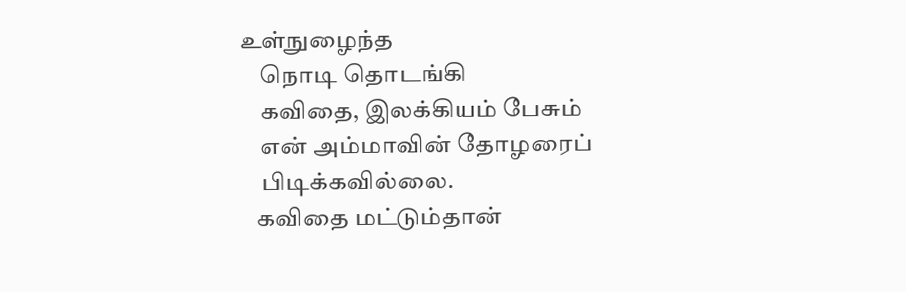உள்நுழைந்த
    நொடி தொடங்கி
    கவிதை, இலக்கியம் பேசும்
    என் அம்மாவின் தோழரைப்
    பிடிக்கவில்லை.
   கவிதை மட்டும்தான்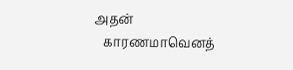அதன்
   காரணமாவெனத்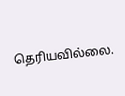தெரியவில்லை.